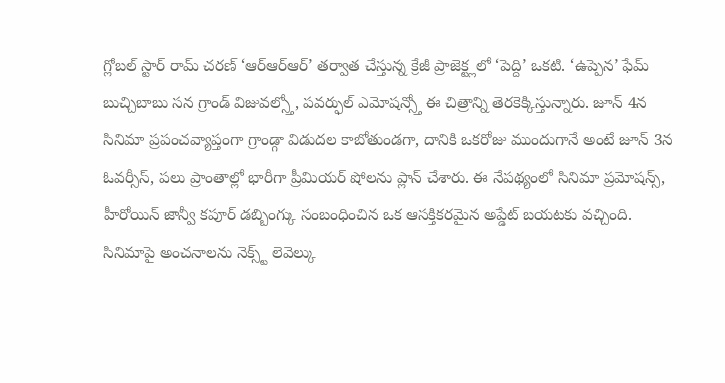గ్లోబల్ స్టార్ రామ్ చరణ్ ‘ఆర్ఆర్ఆర్’ తర్వాత చేస్తున్న క్రేజీ ప్రాజెక్ట్లలో ‘పెద్ది’ ఒకటి. ‘ఉప్పెన’ ఫేమ్ బుచ్చిబాబు సన గ్రాండ్ విజువల్స్తో, పవర్ఫుల్ ఎమోషన్స్తో ఈ చిత్రాన్ని తెరకెక్కిస్తున్నారు. జూన్ 4న సినిమా ప్రపంచవ్యాప్తంగా గ్రాండ్గా విడుదల కాబోతుండగా, దానికి ఒకరోజు ముందుగానే అంటే జూన్ 3న ఓవర్సీస్, పలు ప్రాంతాల్లో భారీగా ప్రీమియర్ షోలను ప్లాన్ చేశారు. ఈ నేపథ్యంలో సినిమా ప్రమోషన్స్, హీరోయిన్ జాన్వీ కపూర్ డబ్బింగ్కు సంబంధించిన ఒక ఆసక్తికరమైన అప్డేట్ బయటకు వచ్చింది.
సినిమాపై అంచనాలను నెక్స్ట్ లెవెల్కు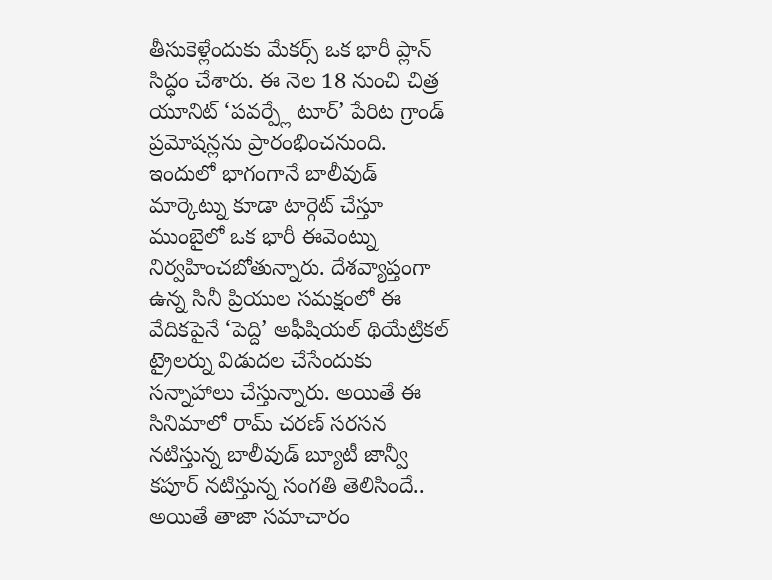తీసుకెళ్లేందుకు మేకర్స్ ఒక భారీ ప్లాన్ సిద్ధం చేశారు. ఈ నెల 18 నుంచి చిత్ర యూనిట్ ‘పవర్ప్లే టూర్’ పేరిట గ్రాండ్ ప్రమోషన్లను ప్రారంభించనుంది. ఇందులో భాగంగానే బాలీవుడ్ మార్కెట్ను కూడా టార్గెట్ చేస్తూ ముంబైలో ఒక భారీ ఈవెంట్ను నిర్వహించబోతున్నారు. దేశవ్యాప్తంగా ఉన్న సినీ ప్రియుల సమక్షంలో ఈ వేదికపైనే ‘పెద్ది’ అఫీషియల్ థియేట్రికల్ ట్రైలర్ను విడుదల చేసేందుకు సన్నాహాలు చేస్తున్నారు. అయితే ఈ సినిమాలో రామ్ చరణ్ సరసన నటిస్తున్న బాలీవుడ్ బ్యూటీ జాన్వీ కపూర్ నటిస్తున్న సంగతి తెలిసిందే.. అయితే తాజా సమాచారం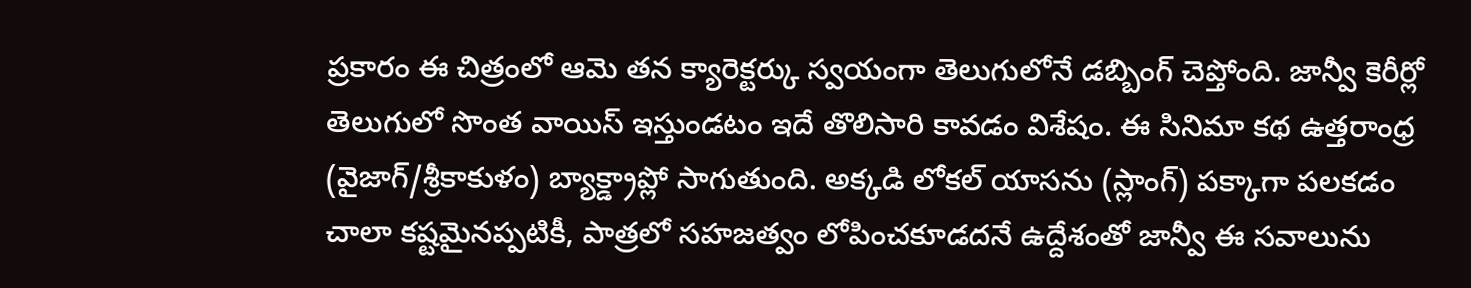ప్రకారం ఈ చిత్రంలో ఆమె తన క్యారెక్టర్కు స్వయంగా తెలుగులోనే డబ్బింగ్ చెప్తోంది. జాన్వీ కెరీర్లో తెలుగులో సొంత వాయిస్ ఇస్తుండటం ఇదే తొలిసారి కావడం విశేషం. ఈ సినిమా కథ ఉత్తరాంధ్ర (వైజాగ్/శ్రీకాకుళం) బ్యాక్డ్రాప్లో సాగుతుంది. అక్కడి లోకల్ యాసను (స్లాంగ్) పక్కాగా పలకడం చాలా కష్టమైనప్పటికీ, పాత్రలో సహజత్వం లోపించకూడదనే ఉద్దేశంతో జాన్వీ ఈ సవాలును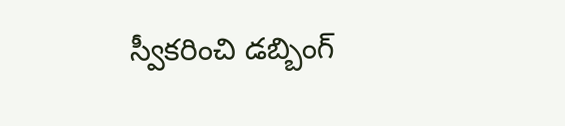స్వీకరించి డబ్బింగ్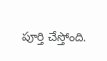పూర్తి చేస్తోంది.